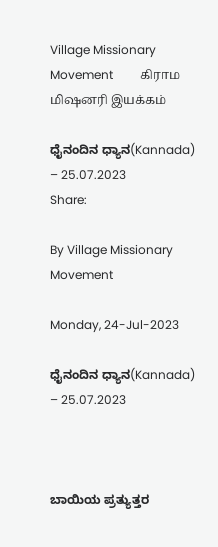Village Missionary Movement         கிராம மிஷனரி இயக்கம்

ಧೈನಂದಿನ ಧ್ಯಾನ(Kannada) – 25.07.2023
Share:

By Village Missionary Movement

Monday, 24-Jul-2023

ಧೈನಂದಿನ ಧ್ಯಾನ(Kannada) – 25.07.2023



ಬಾಯಿಯ ಪ್ರತ್ಯುತ್ತರ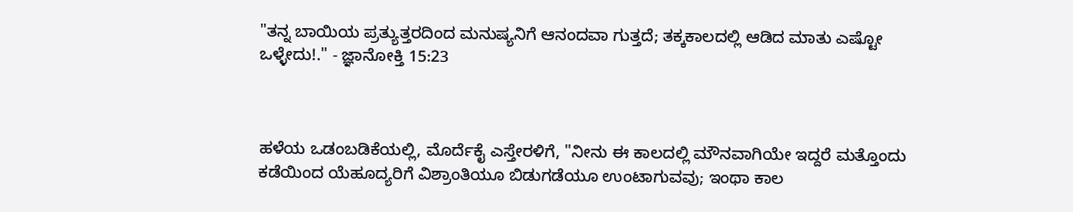"ತನ್ನ ಬಾಯಿಯ ಪ್ರತ್ಯುತ್ತರದಿಂದ ಮನುಷ್ಯನಿಗೆ ಆನಂದವಾ ಗುತ್ತದೆ; ತಕ್ಕಕಾಲದಲ್ಲಿ ಆಡಿದ ಮಾತು ಎಷ್ಟೋ ಒಳ್ಳೇದು!." - ಜ್ಞಾನೋಕ್ತಿ 15:23



ಹಳೆಯ ಒಡಂಬಡಿಕೆಯಲ್ಲಿ, ಮೊರ್ದೆಕೈ ಎಸ್ತೇರಳಿಗೆ, "ನೀನು ಈ ಕಾಲದಲ್ಲಿ ಮೌನವಾಗಿಯೇ ಇದ್ದರೆ ಮತ್ತೊಂದು ಕಡೆಯಿಂದ ಯೆಹೂದ್ಯರಿಗೆ ವಿಶ್ರಾಂತಿಯೂ ಬಿಡುಗಡೆಯೂ ಉಂಟಾಗುವವು; ಇಂಥಾ ಕಾಲ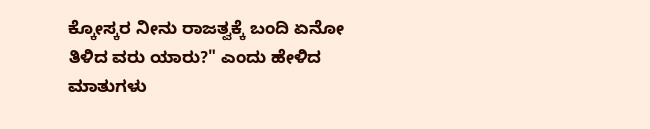ಕ್ಕೋಸ್ಕರ ನೀನು ರಾಜತ್ವಕ್ಕೆ ಬಂದಿ ಏನೋ ತಿಳಿದ ವರು ಯಾರು?" ಎಂದು ಹೇಳಿದ ಮಾತುಗಳು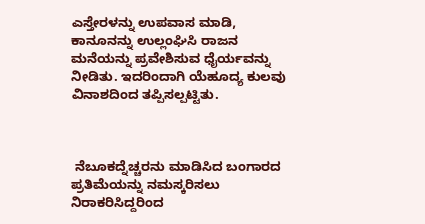ಎಸ್ತೇರಳನ್ನು ಉಪವಾಸ ಮಾಡಿ, ಕಾನೂನನ್ನು ಉಲ್ಲಂಘಿಸಿ ರಾಜನ ಮನೆಯನ್ನು ಪ್ರವೇಶಿಸುವ ಧೈರ್ಯವನ್ನು ನೀಡಿತು. ಇದರಿಂದಾಗಿ ಯೆಹೂದ್ಯ ಕುಲವು ವಿನಾಶದಿಂದ ತಪ್ಪಿಸಲ್ಪಟ್ಟಿತು.



 ನೆಬೂಕದ್ನೆಚ್ಚರನು ಮಾಡಿಸಿದ ಬಂಗಾರದ ಪ್ರತಿಮೆಯನ್ನು ನಮಸ್ಕರಿಸಲು ನಿರಾಕರಿಸಿದ್ದರಿಂದ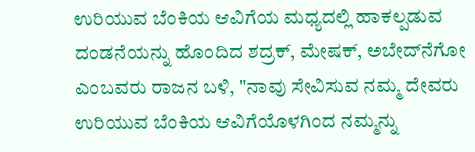ಉರಿಯುವ ಬೆಂಕಿಯ ಆವಿಗೆಯ ಮಧ್ಯದಲ್ಲಿ ಹಾಕಲ್ಪಡುವ ದಂಡನೆಯನ್ನು ಹೊಂದಿದ ಶದ್ರಕ್‌, ಮೇಷಕ್‌, ಅಬೇದ್‌ನೆಗೋ ಎಂಬವರು ರಾಜನ ಬಳಿ, "ನಾವು ಸೇವಿಸುವ ನಮ್ಮ ದೇವರು ಉರಿಯುವ ಬೆಂಕಿಯ ಆವಿಗೆಯೊಳಗಿಂದ ನಮ್ಮನ್ನು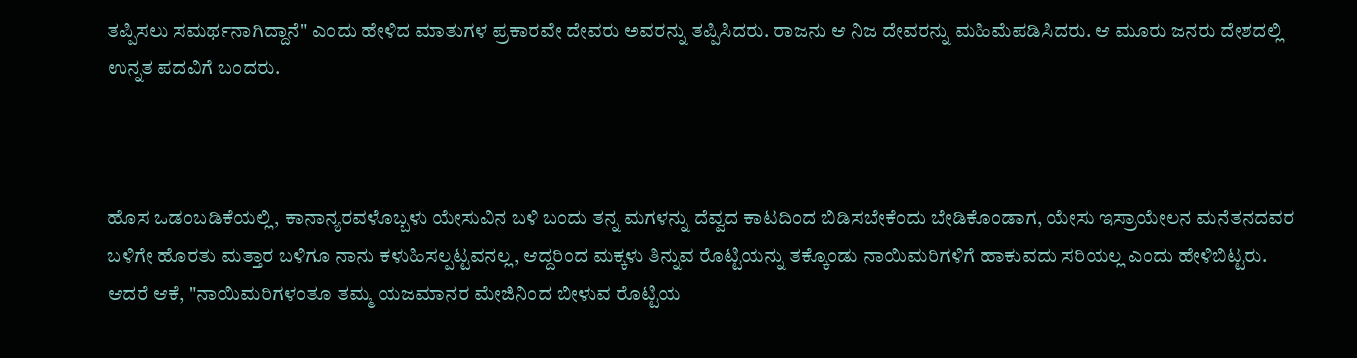ತಪ್ಪಿಸಲು ಸಮರ್ಥನಾಗಿದ್ದಾನೆ" ಎಂದು ಹೇಳಿದ ಮಾತುಗಳ ಪ್ರಕಾರವೇ ದೇವರು ಅವರನ್ನು ತಪ್ಪಿಸಿದರು. ರಾಜನು ಆ ನಿಜ ದೇವರನ್ನು ಮಹಿಮೆಪಡಿಸಿದರು. ಆ ಮೂರು ಜನರು ದೇಶದಲ್ಲಿ ಉನ್ನತ ಪದವಿಗೆ ಬಂದರು.



ಹೊಸ ಒಡಂಬಡಿಕೆಯಲ್ಲಿ, ಕಾನಾನ್ಯರವಳೊಬ್ಬಳು ಯೇಸುವಿನ ಬಳಿ ಬಂದು ತನ್ನ ಮಗಳನ್ನು ದೆವ್ವದ ಕಾಟದಿಂದ ಬಿಡಿಸಬೇಕೆಂದು ಬೇಡಿಕೊಂಡಾಗ, ಯೇಸು ಇಸ್ರಾಯೇಲನ ಮನೆತನದವರ ಬಳಿಗೇ ಹೊರತು ಮತ್ತಾರ ಬಳಿಗೂ ನಾನು ಕಳುಹಿಸಲ್ಪಟ್ಟವನಲ್ಲ, ಆದ್ದರಿಂದ ಮಕ್ಕಳು ತಿನ್ನುವ ರೊಟ್ಟಿಯನ್ನು ತಕ್ಕೊಂಡು ನಾಯಿಮರಿಗಳಿಗೆ ಹಾಕುವದು ಸರಿಯಲ್ಲ ಎಂದು ಹೇಳಿಬಿಟ್ಟರು. ಆದರೆ ಆಕೆ, "ನಾಯಿಮರಿಗಳಂತೂ ತಮ್ಮ ಯಜಮಾನರ ಮೇಜಿನಿಂದ ಬೀಳುವ ರೊಟ್ಟಿಯ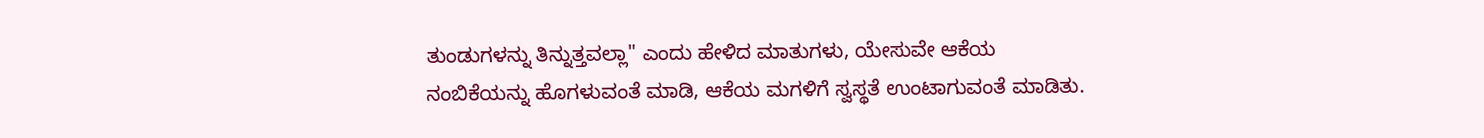ತುಂಡುಗಳನ್ನು ತಿನ್ನುತ್ತವಲ್ಲಾ" ಎಂದು ಹೇಳಿದ ಮಾತುಗಳು, ಯೇಸುವೇ ಆಕೆಯ ನಂಬಿಕೆಯನ್ನು ಹೊಗಳುವಂತೆ ಮಾಡಿ, ಆಕೆಯ ಮಗಳಿಗೆ ಸ್ವಸ್ಥತೆ ಉಂಟಾಗುವಂತೆ ಮಾಡಿತು.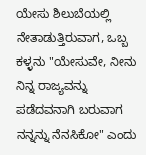ಯೇಸು ಶಿಲುಬೆಯಲ್ಲಿ ನೇತಾಡುತ್ತಿರುವಾಗ, ಒಬ್ಬ ಕಳ್ಳನು "ಯೇಸುವೇ, ನೀನು ನಿನ್ನ ರಾಜ್ಯವನ್ನು ಪಡೆದವನಾಗಿ ಬರುವಾಗ ನನ್ನನ್ನು ನೆನಸಿಕೋ" ಎಂದು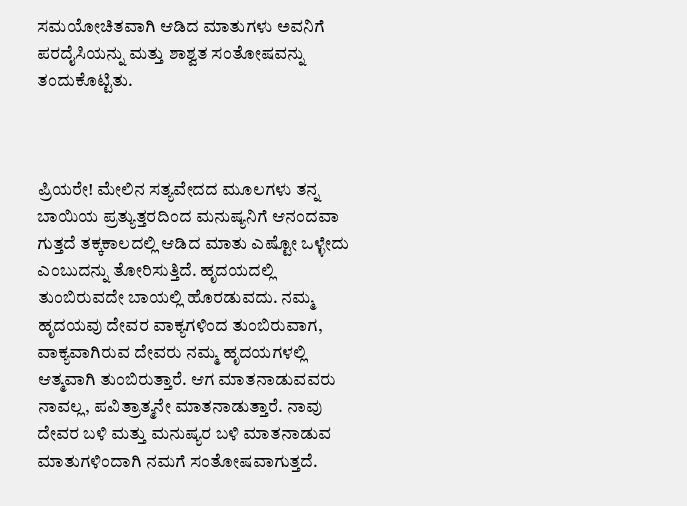ಸಮಯೋಚಿತವಾಗಿ ಆಡಿದ ಮಾತುಗಳು ಅವನಿಗೆ ಪರದೈಸಿಯನ್ನು ಮತ್ತು ಶಾಶ್ವತ ಸಂತೋಷವನ್ನು ತಂದುಕೊಟ್ಟಿತು.



ಪ್ರಿಯರೇ! ಮೇಲಿನ ಸತ್ಯವೇದದ ಮೂಲಗಳು ತನ್ನ ಬಾಯಿಯ ಪ್ರತ್ಯುತ್ತರದಿಂದ ಮನುಷ್ಯನಿಗೆ ಆನಂದವಾ ಗುತ್ತದೆ ತಕ್ಕಕಾಲದಲ್ಲಿ ಆಡಿದ ಮಾತು ಎಷ್ಟೋ ಒಳ್ಳೇದು ಎಂಬುದನ್ನು ತೋರಿಸುತ್ತಿದೆ. ಹೃದಯದಲ್ಲಿ ತುಂಬಿರುವದೇ ಬಾಯಲ್ಲಿ ಹೊರಡುವದು. ನಮ್ಮ ಹೃದಯವು ದೇವರ ವಾಕ್ಯಗಳಿಂದ ತುಂಬಿರುವಾಗ, ವಾಕ್ಯವಾಗಿರುವ ದೇವರು ನಮ್ಮ ಹೃದಯಗಳಲ್ಲಿ ಆತ್ಮವಾಗಿ ತುಂಬಿರುತ್ತಾರೆ. ಆಗ ಮಾತನಾಡುವವರು ನಾವಲ್ಲ, ಪವಿತ್ರಾತ್ಮನೇ ಮಾತನಾಡುತ್ತಾರೆ. ನಾವು ದೇವರ ಬಳಿ ಮತ್ತು ಮನುಷ್ಯರ ಬಳಿ ಮಾತನಾಡುವ ಮಾತುಗಳಿಂದಾಗಿ ನಮಗೆ ಸಂತೋಷವಾಗುತ್ತದೆ.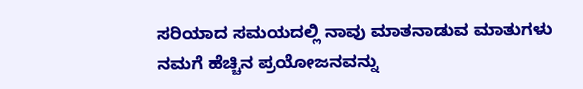ಸರಿಯಾದ ಸಮಯದಲ್ಲಿ ನಾವು ಮಾತನಾಡುವ ಮಾತುಗಳು ನಮಗೆ ಹೆಚ್ಚಿನ ಪ್ರಯೋಜನವನ್ನು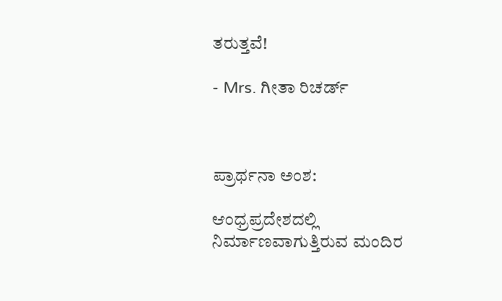ತರುತ್ತವೆ!

- Mrs. ಗೀತಾ ರಿಚರ್ಡ್



ಪ್ರಾರ್ಥನಾ ಅಂಶ:

ಆಂಧ್ರಪ್ರದೇಶದಲ್ಲಿ ನಿರ್ಮಾಣವಾಗುತ್ತಿರುವ ಮಂದಿರ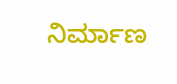ನಿರ್ಮಾಣ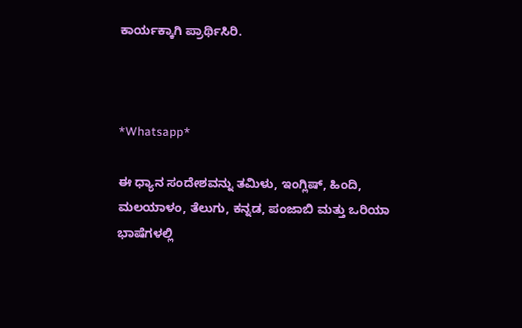ಕಾರ್ಯಕ್ಕಾಗಿ ಪ್ರಾರ್ಥಿಸಿರಿ.



*Whatsapp*

ಈ ಧ್ಯಾನ ಸಂದೇಶವನ್ನು ತಮಿಳು, ಇಂಗ್ಲಿಷ್, ಹಿಂದಿ, ಮಲಯಾಳಂ, ತೆಲುಗು, ಕನ್ನಡ, ಪಂಜಾಬಿ ಮತ್ತು ಒರಿಯಾ ಭಾಷೆಗಳಲ್ಲಿ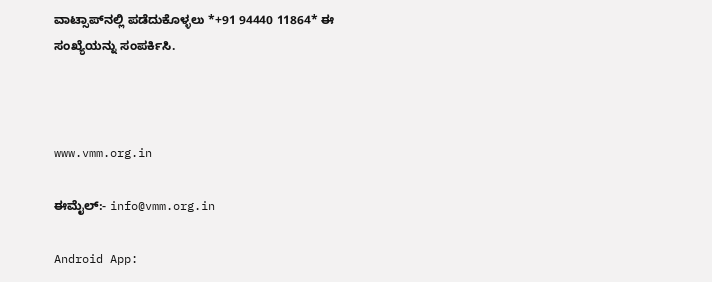ವಾಟ್ಸಾಪ್‌ನಲ್ಲಿ ಪಡೆದುಕೊಳ್ಳಲು *+91 94440 11864* ಈ ಸಂಖ್ಯೆಯನ್ನು ಸಂಪರ್ಕಿಸಿ.



www.vmm.org.in

ಈಮೈಲ್:- info@vmm.org.in

Android App: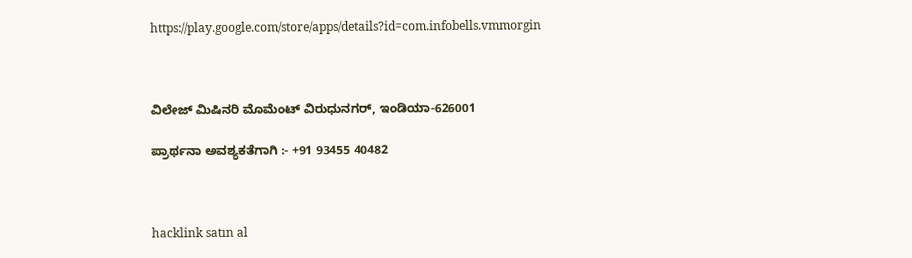https://play.google.com/store/apps/details?id=com.infobells.vmmorgin



ವಿಲೇಜ್ ಮಿಷಿನರಿ ಮೊಮೆಂಟ್ ವಿರುಧುನಗರ್, ಇಂಡಿಯಾ-626001

ಪ್ರಾರ್ಥನಾ ಅವಶ್ಯಕತೆಗಾಗಿ :- +91 93455 40482



hacklink satın al